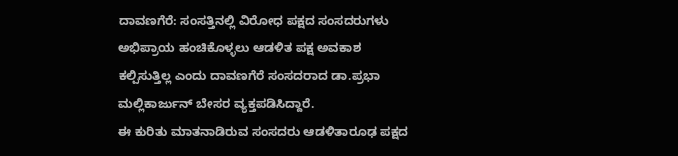ದಾವಣಗೆರೆ: ಸಂಸತ್ತಿನಲ್ಲಿ ವಿರೋಧ ಪಕ್ಷದ ಸಂಸದರುಗಳು ಅಭಿಪ್ರಾಯ ಹಂಚಿಕೊಳ್ಳಲು ಆಡಳಿತ ಪಕ್ಷ ಅವಕಾಶ ಕಲ್ಪಿಸುತ್ತಿಲ್ಲ ಎಂದು ದಾವಣಗೆರೆ ಸಂಸದರಾದ ಡಾ.ಪ್ರಭಾ ಮಲ್ಲಿಕಾರ್ಜುನ್ ಬೇಸರ ವ್ಯಕ್ತಪಡಿಸಿದ್ದಾರೆ.
ಈ ಕುರಿತು ಮಾತನಾಡಿರುವ ಸಂಸದರು ಆಡಳಿತಾರೂಢ ಪಕ್ಷದ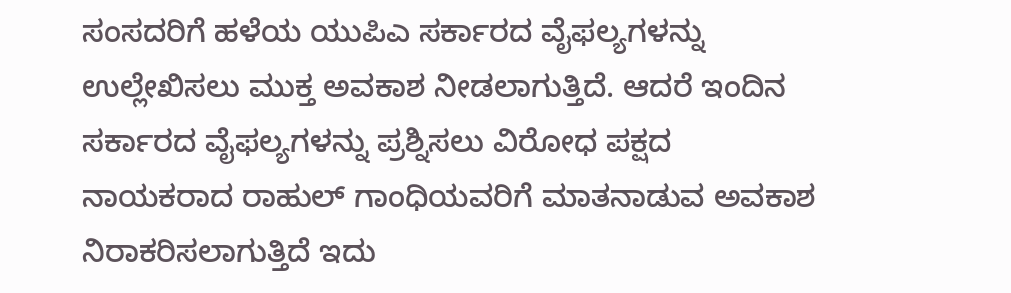ಸಂಸದರಿಗೆ ಹಳೆಯ ಯುಪಿಎ ಸರ್ಕಾರದ ವೈಫಲ್ಯಗಳನ್ನು ಉಲ್ಲೇಖಿಸಲು ಮುಕ್ತ ಅವಕಾಶ ನೀಡಲಾಗುತ್ತಿದೆ. ಆದರೆ ಇಂದಿನ ಸರ್ಕಾರದ ವೈಫಲ್ಯಗಳನ್ನು ಪ್ರಶ್ನಿಸಲು ವಿರೋಧ ಪಕ್ಷದ ನಾಯಕರಾದ ರಾಹುಲ್ ಗಾಂಧಿಯವರಿಗೆ ಮಾತನಾಡುವ ಅವಕಾಶ ನಿರಾಕರಿಸಲಾಗುತ್ತಿದೆ ಇದು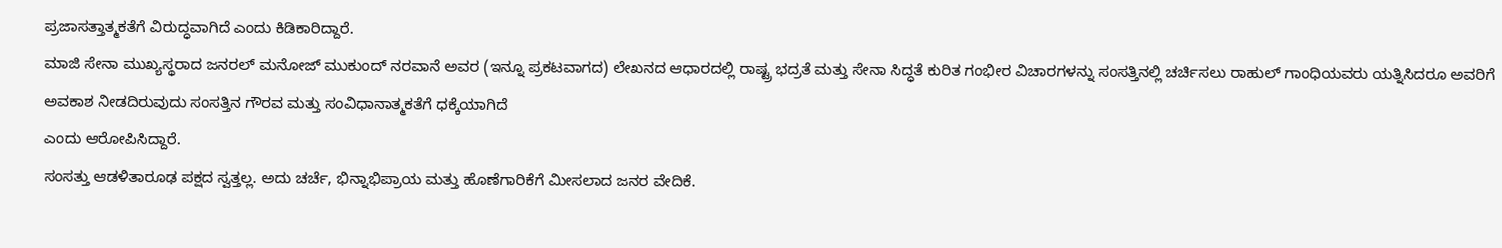ಪ್ರಜಾಸತ್ತಾತ್ಮಕತೆಗೆ ವಿರುದ್ಧವಾಗಿದೆ ಎಂದು ಕಿಡಿಕಾರಿದ್ದಾರೆ.
ಮಾಜಿ ಸೇನಾ ಮುಖ್ಯಸ್ಥರಾದ ಜನರಲ್ ಮನೋಜ್ ಮುಕುಂದ್ ನರವಾನೆ ಅವರ (ಇನ್ನೂ ಪ್ರಕಟವಾಗದ) ಲೇಖನದ ಆಧಾರದಲ್ಲಿ ರಾಷ್ಟ್ರ ಭದ್ರತೆ ಮತ್ತು ಸೇನಾ ಸಿದ್ಧತೆ ಕುರಿತ ಗಂಭೀರ ವಿಚಾರಗಳನ್ನು ಸಂಸತ್ತಿನಲ್ಲಿ ಚರ್ಚಿಸಲು ರಾಹುಲ್ ಗಾಂಧಿಯವರು ಯತ್ನಿಸಿದರೂ ಅವರಿಗೆ ಅವಕಾಶ ನೀಡದಿರುವುದು ಸಂಸತ್ತಿನ ಗೌರವ ಮತ್ತು ಸಂವಿಧಾನಾತ್ಮಕತೆಗೆ ಧಕ್ಕೆಯಾಗಿದೆ
ಎಂದು ಆರೋಪಿಸಿದ್ದಾರೆ.
ಸಂಸತ್ತು ಆಡಳಿತಾರೂಢ ಪಕ್ಷದ ಸ್ವತ್ತಲ್ಲ. ಅದು ಚರ್ಚೆ, ಭಿನ್ನಾಭಿಪ್ರಾಯ ಮತ್ತು ಹೊಣೆಗಾರಿಕೆಗೆ ಮೀಸಲಾದ ಜನರ ವೇದಿಕೆ.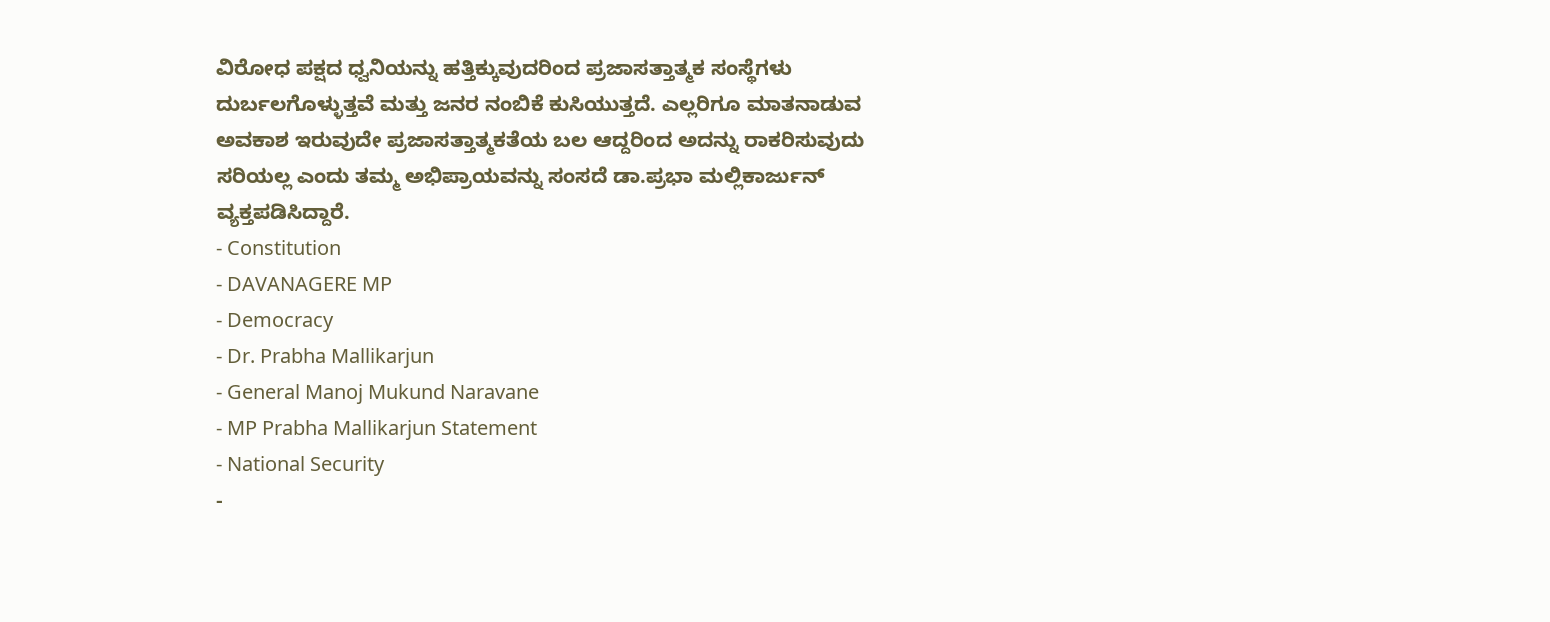ವಿರೋಧ ಪಕ್ಷದ ಧ್ವನಿಯನ್ನು ಹತ್ತಿಕ್ಕುವುದರಿಂದ ಪ್ರಜಾಸತ್ತಾತ್ಮಕ ಸಂಸ್ಥೆಗಳು ದುರ್ಬಲಗೊಳ್ಳುತ್ತವೆ ಮತ್ತು ಜನರ ನಂಬಿಕೆ ಕುಸಿಯುತ್ತದೆ. ಎಲ್ಲರಿಗೂ ಮಾತನಾಡುವ ಅವಕಾಶ ಇರುವುದೇ ಪ್ರಜಾಸತ್ತಾತ್ಮಕತೆಯ ಬಲ ಆದ್ದರಿಂದ ಅದನ್ನು ರಾಕರಿಸುವುದು ಸರಿಯಲ್ಲ ಎಂದು ತಮ್ಮ ಅಭಿಪ್ರಾಯವನ್ನು ಸಂಸದೆ ಡಾ.ಪ್ರಭಾ ಮಲ್ಲಿಕಾರ್ಜುನ್ ವ್ಯಕ್ತಪಡಿಸಿದ್ದಾರೆ.
- Constitution
- DAVANAGERE MP
- Democracy
- Dr. Prabha Mallikarjun
- General Manoj Mukund Naravane
- MP Prabha Mallikarjun Statement
- National Security
-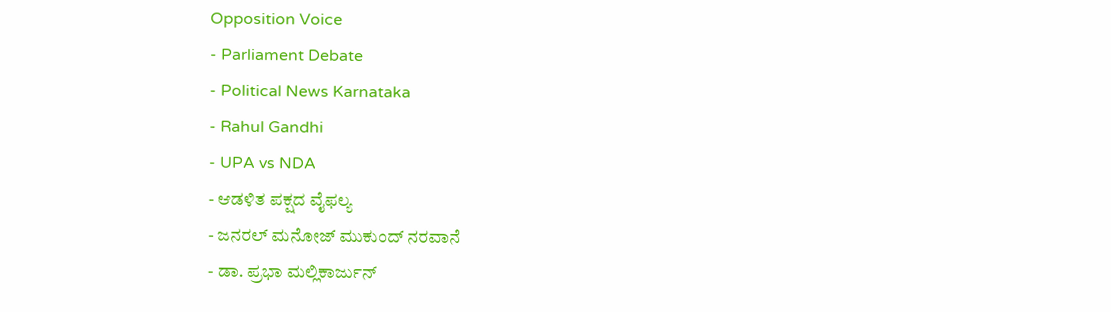Opposition Voice
- Parliament Debate
- Political News Karnataka
- Rahul Gandhi
- UPA vs NDA
- ಆಡಳಿತ ಪಕ್ಷದ ವೈಫಲ್ಯ
- ಜನರಲ್ ಮನೋಜ್ ಮುಕುಂದ್ ನರವಾನೆ
- ಡಾ. ಪ್ರಭಾ ಮಲ್ಲಿಕಾರ್ಜುನ್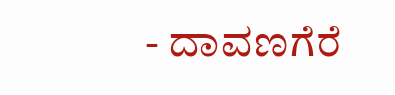- ದಾವಣಗೆರೆ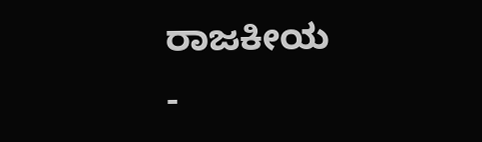ರಾಜಕೀಯ
-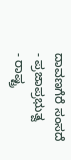ದಾವಣಗೆರೆ ಸಂಸದೆ
- ಪ್ರಜಾಪ್ರಭುತ್ವ
- ರಾಷ್ಟ್ರ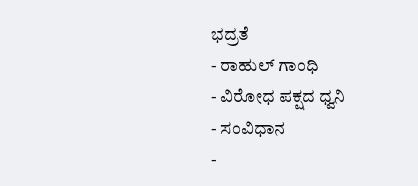ಭದ್ರತೆ
- ರಾಹುಲ್ ಗಾಂಧಿ
- ವಿರೋಧ ಪಕ್ಷದ ಧ್ವನಿ
- ಸಂವಿಧಾನ
-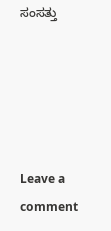ಸಂಸತ್ತು





Leave a comment